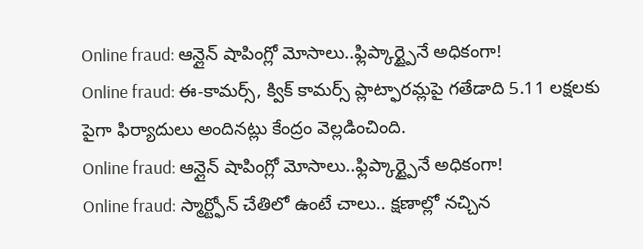Online fraud: ఆన్లైన్ షాపింగ్లో మోసాలు..ఫ్లిప్కార్ట్పైనే అధికంగా!
Online fraud: ఈ-కామర్స్, క్విక్ కామర్స్ ప్లాట్ఫారమ్లపై గతేడాది 5.11 లక్షలకు పైగా ఫిర్యాదులు అందినట్లు కేంద్రం వెల్లడించింది.
Online fraud: ఆన్లైన్ షాపింగ్లో మోసాలు..ఫ్లిప్కార్ట్పైనే అధికంగా!
Online fraud: స్మార్ట్ఫోన్ చేతిలో ఉంటే చాలు.. క్షణాల్లో నచ్చిన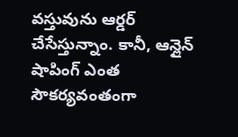వస్తువును ఆర్డర్ చేసేస్తున్నాం. కానీ, ఆన్లైన్ షాపింగ్ ఎంత సౌకర్యవంతంగా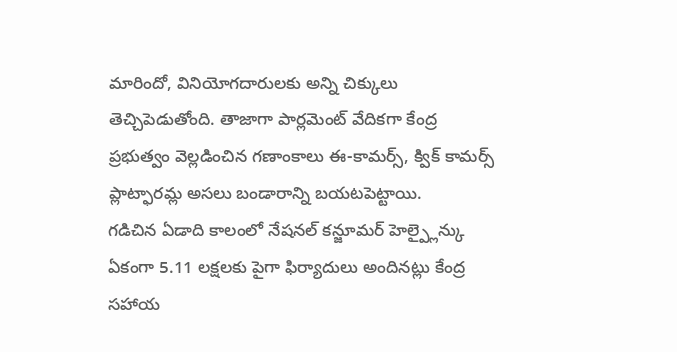మారిందో, వినియోగదారులకు అన్ని చిక్కులు తెచ్చిపెడుతోంది. తాజాగా పార్లమెంట్ వేదికగా కేంద్ర ప్రభుత్వం వెల్లడించిన గణాంకాలు ఈ-కామర్స్, క్విక్ కామర్స్ ప్లాట్ఫారమ్ల అసలు బండారాన్ని బయటపెట్టాయి.
గడిచిన ఏడాది కాలంలో నేషనల్ కన్జూమర్ హెల్ప్లైన్కు ఏకంగా 5.11 లక్షలకు పైగా ఫిర్యాదులు అందినట్లు కేంద్ర సహాయ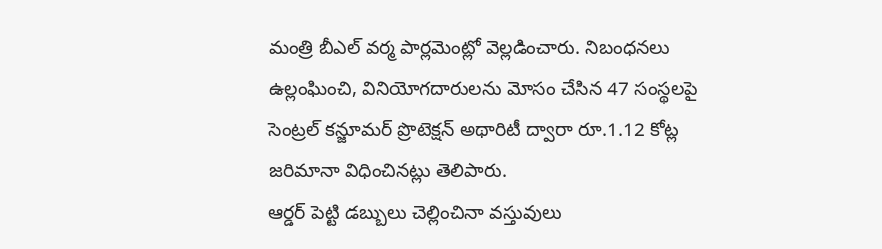మంత్రి బీఎల్ వర్మ పార్లమెంట్లో వెల్లడించారు. నిబంధనలు ఉల్లంఘించి, వినియోగదారులను మోసం చేసిన 47 సంస్థలపై సెంట్రల్ కన్జూమర్ ప్రొటెక్షన్ అథారిటీ ద్వారా రూ.1.12 కోట్ల జరిమానా విధించినట్లు తెలిపారు.
ఆర్డర్ పెట్టి డబ్బులు చెల్లించినా వస్తువులు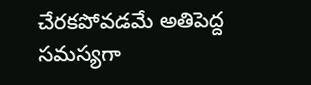చేరకపోవడమే అతిపెద్ద సమస్యగా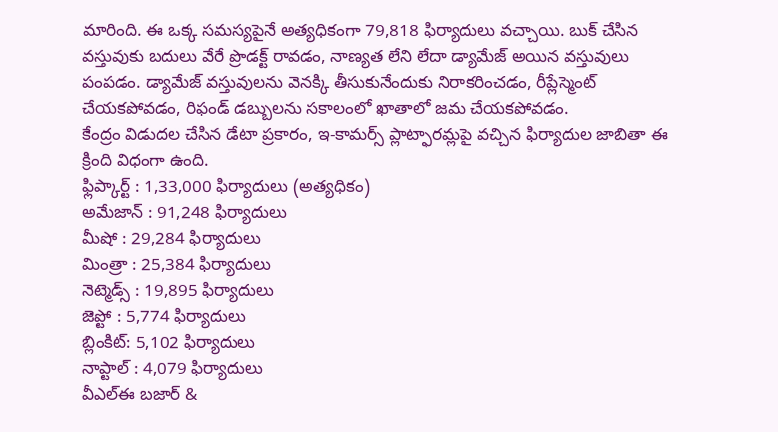మారింది. ఈ ఒక్క సమస్యపైనే అత్యధికంగా 79,818 ఫిర్యాదులు వచ్చాయి. బుక్ చేసిన వస్తువుకు బదులు వేరే ప్రొడక్ట్ రావడం, నాణ్యత లేని లేదా డ్యామేజ్ అయిన వస్తువులు పంపడం. డ్యామేజ్ వస్తువులను వెనక్కి తీసుకునేందుకు నిరాకరించడం, రీప్లేస్మెంట్ చేయకపోవడం, రిఫండ్ డబ్బులను సకాలంలో ఖాతాలో జమ చేయకపోవడం.
కేంద్రం విడుదల చేసిన డేటా ప్రకారం, ఇ-కామర్స్ ప్లాట్ఫారమ్లపై వచ్చిన ఫిర్యాదుల జాబితా ఈ క్రింది విధంగా ఉంది.
ఫ్లిప్కార్ట్ : 1,33,000 ఫిర్యాదులు (అత్యధికం)
అమేజాన్ : 91,248 ఫిర్యాదులు
మీషో : 29,284 ఫిర్యాదులు
మింత్రా : 25,384 ఫిర్యాదులు
నెట్మెడ్స్ : 19,895 ఫిర్యాదులు
జెప్టో : 5,774 ఫిర్యాదులు
బ్లింకిట్: 5,102 ఫిర్యాదులు
నాప్టాల్ : 4,079 ఫిర్యాదులు
వీఎల్ఈ బజార్ &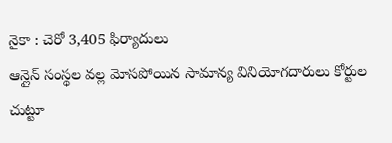నైకా : చెరో 3,405 ఫిర్యాదులు
ఆన్లైన్ సంస్థల వల్ల మోసపోయిన సామాన్య వినియోగదారులు కోర్టుల చుట్టూ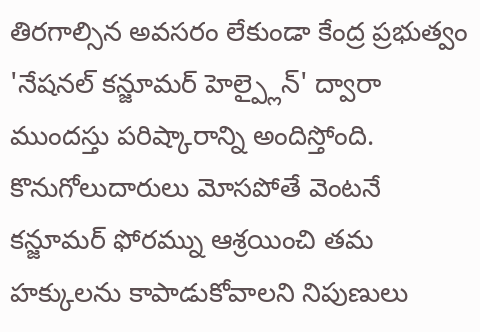తిరగాల్సిన అవసరం లేకుండా కేంద్ర ప్రభుత్వం 'నేషనల్ కన్జూమర్ హెల్ప్లైన్' ద్వారా ముందస్తు పరిష్కారాన్ని అందిస్తోంది. కొనుగోలుదారులు మోసపోతే వెంటనే కన్జూమర్ ఫోరమ్ను ఆశ్రయించి తమ హక్కులను కాపాడుకోవాలని నిపుణులు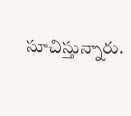సూచిస్తున్నారు.